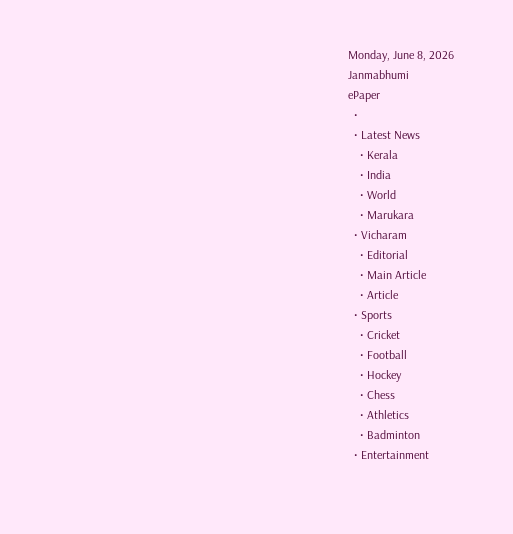Monday, June 8, 2026
Janmabhumi
ePaper
  •
  • Latest News
    • Kerala
    • India
    • World
    • Marukara
  • Vicharam
    • Editorial
    • Main Article
    • Article
  • Sports
    • Cricket
    • Football
    • Hockey
    • Chess
    • Athletics
    • Badminton
  • Entertainment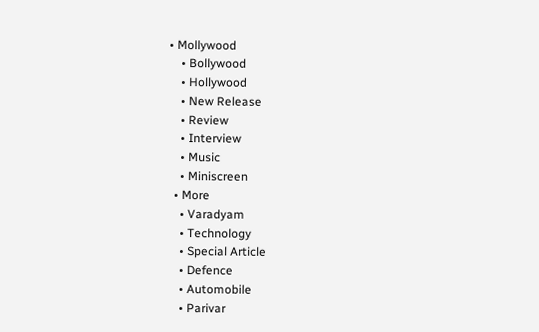• Mollywood
    • Bollywood
    • Hollywood
    • New Release
    • Review
    • Interview
    • Music
    • Miniscreen
  • More
    • Varadyam
    • Technology
    • Special Article
    • Defence
    • Automobile
    • Parivar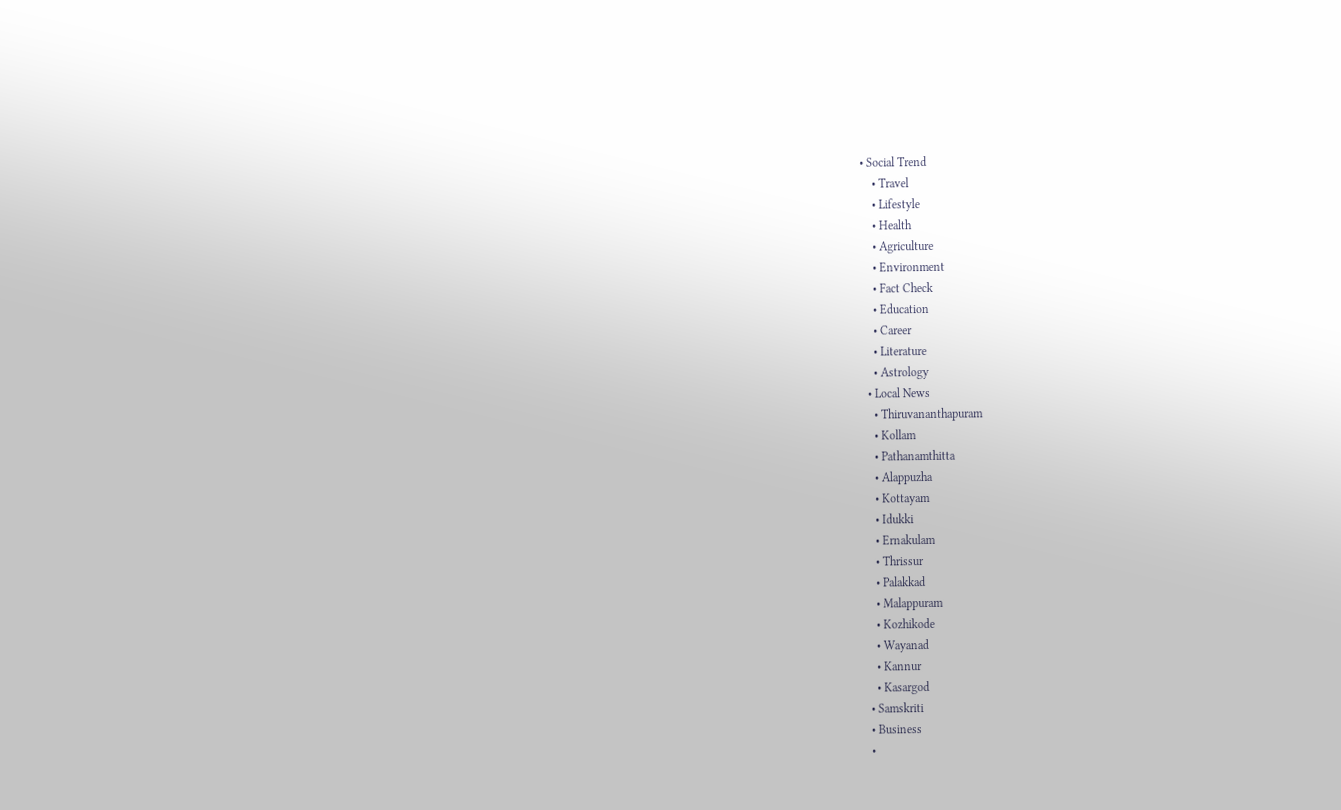• Social Trend
    • Travel
    • Lifestyle
    • Health
    • Agriculture
    • Environment
    • Fact Check
    • Education
    • Career
    • Literature
    • Astrology
  • Local News
    • Thiruvananthapuram
    • Kollam
    • Pathanamthitta
    • Alappuzha
    • Kottayam
    • Idukki
    • Ernakulam
    • Thrissur
    • Palakkad
    • Malappuram
    • Kozhikode
    • Wayanad
    • Kannur
    • Kasargod
  • Samskriti
  • Business
  •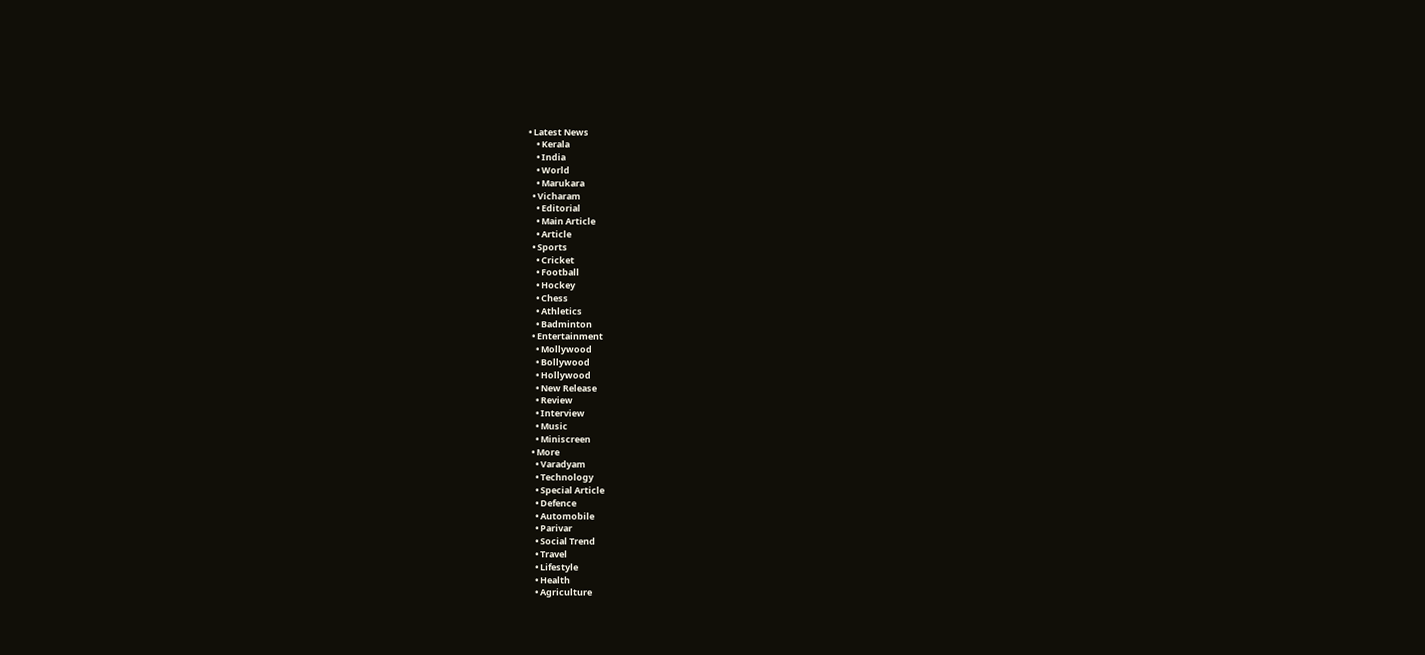• Latest News
    • Kerala
    • India
    • World
    • Marukara
  • Vicharam
    • Editorial
    • Main Article
    • Article
  • Sports
    • Cricket
    • Football
    • Hockey
    • Chess
    • Athletics
    • Badminton
  • Entertainment
    • Mollywood
    • Bollywood
    • Hollywood
    • New Release
    • Review
    • Interview
    • Music
    • Miniscreen
  • More
    • Varadyam
    • Technology
    • Special Article
    • Defence
    • Automobile
    • Parivar
    • Social Trend
    • Travel
    • Lifestyle
    • Health
    • Agriculture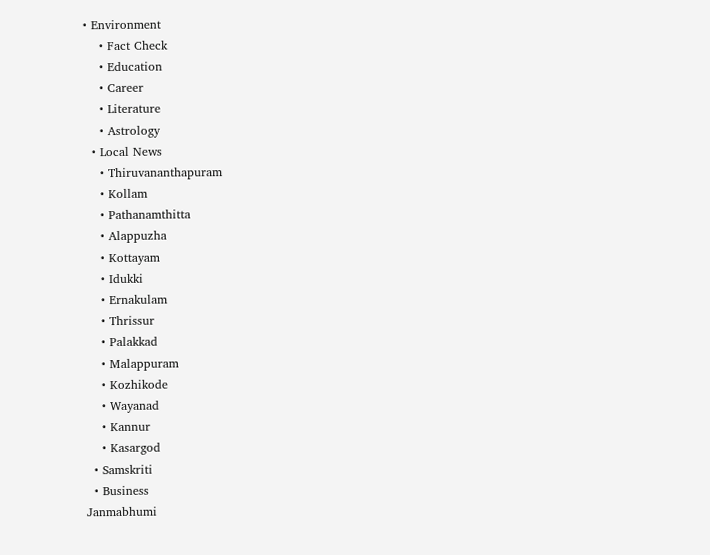• Environment
    • Fact Check
    • Education
    • Career
    • Literature
    • Astrology
  • Local News
    • Thiruvananthapuram
    • Kollam
    • Pathanamthitta
    • Alappuzha
    • Kottayam
    • Idukki
    • Ernakulam
    • Thrissur
    • Palakkad
    • Malappuram
    • Kozhikode
    • Wayanad
    • Kannur
    • Kasargod
  • Samskriti
  • Business
Janmabhumi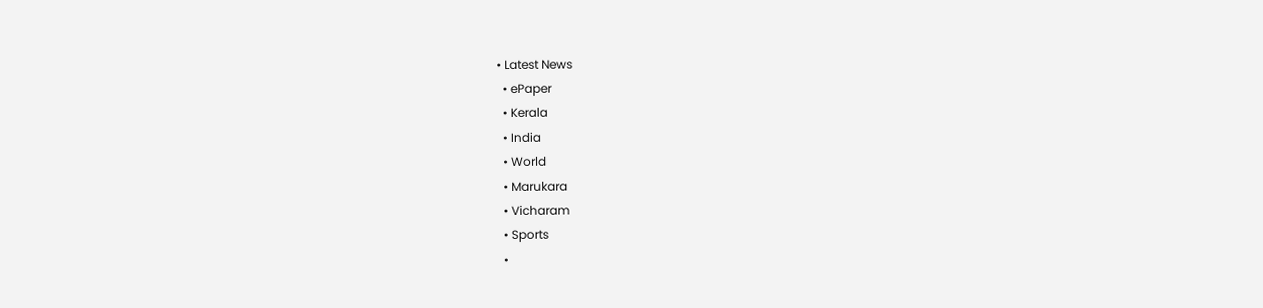• Latest News
  • ePaper
  • Kerala
  • India
  • World
  • Marukara
  • Vicharam
  • Sports
  •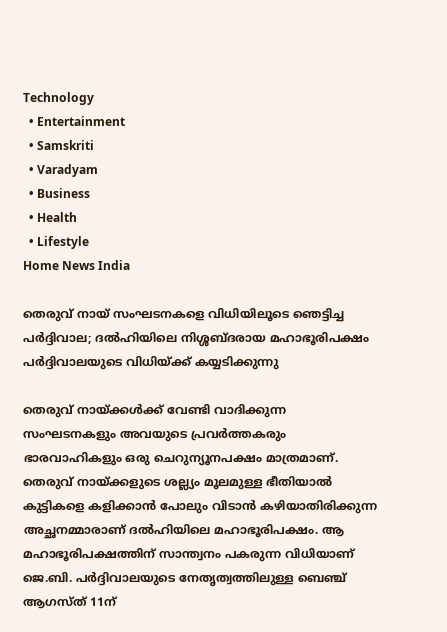Technology
  • Entertainment
  • Samskriti
  • Varadyam
  • Business
  • Health
  • Lifestyle
Home News India

തെരുവ് നായ് സംഘടനകളെ വിധിയിലൂടെ ഞെട്ടിച്ച പര്‍ദ്ദിവാല; ദല്‍ഹിയിലെ നിശ്ശബ്ദരായ മഹാഭൂരിപക്ഷം പര്‍ദ്ദിവാലയുടെ വിധിയ്‌ക്ക് കയ്യടിക്കുന്നു

തെരുവ് നായ്‌ക്കള്‍ക്ക് വേണ്ടി വാദിക്കുന്ന സംഘടനകളും അവയുടെ പ്രവര്‍ത്തകരും ഭാരവാഹികളും ഒരു ചെറുന്യൂനപക്ഷം മാത്രമാണ്. തെരുവ് നായ്‌ക്കളുടെ ശല്ല്യം മൂലമുള്ള ഭീതിയാല്‍ കുട്ടികളെ കളിക്കാന്‍ പോലും വിടാന്‍ കഴിയാതിരിക്കുന്ന അച്ഛനമ്മാരാണ് ദല്‍ഹിയിലെ മഹാഭൂരിപക്ഷം. ആ മഹാഭൂരിപക്ഷത്തിന് സാന്ത്വനം പകരുന്ന വിധിയാണ് ജെ.ബി. പര്‍ദ്ദിവാലയുടെ നേതൃത്വത്തിലുള്ള ബെഞ്ച് ആഗസ്ത് 11ന്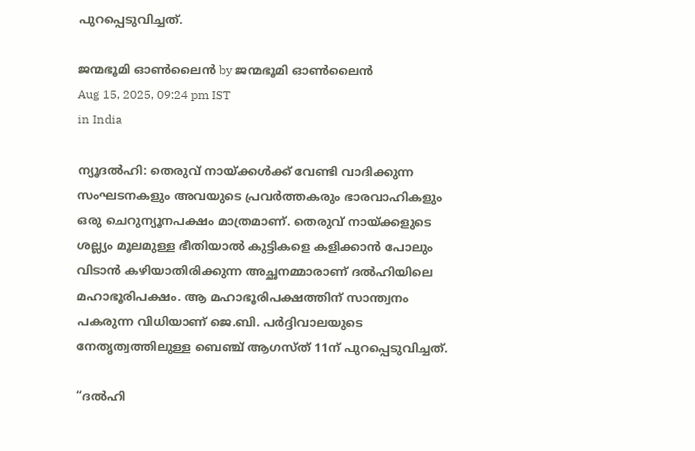പുറപ്പെടുവിച്ചത്.

ജന്മഭൂമി ഓണ്‍ലൈന്‍ by ജന്മഭൂമി ഓണ്‍ലൈന്‍
Aug 15, 2025, 09:24 pm IST
in India

ന്യൂദല്‍ഹി: തെരുവ് നായ്‌ക്കള്‍ക്ക് വേണ്ടി വാദിക്കുന്ന സംഘടനകളും അവയുടെ പ്രവര്‍ത്തകരും ഭാരവാഹികളും ഒരു ചെറുന്യൂനപക്ഷം മാത്രമാണ്. തെരുവ് നായ്‌ക്കളുടെ ശല്ല്യം മൂലമുള്ള ഭീതിയാല്‍ കുട്ടികളെ കളിക്കാന്‍ പോലും വിടാന്‍ കഴിയാതിരിക്കുന്ന അച്ഛനമ്മാരാണ് ദല്‍ഹിയിലെ മഹാഭൂരിപക്ഷം. ആ മഹാഭൂരിപക്ഷത്തിന് സാന്ത്വനം പകരുന്ന വിധിയാണ് ജെ.ബി. പര്‍ദ്ദിവാലയുടെ നേതൃത്വത്തിലുള്ള ബെഞ്ച് ആഗസ്ത് 11ന് പുറപ്പെടുവിച്ചത്.

“ദല്‍ഹി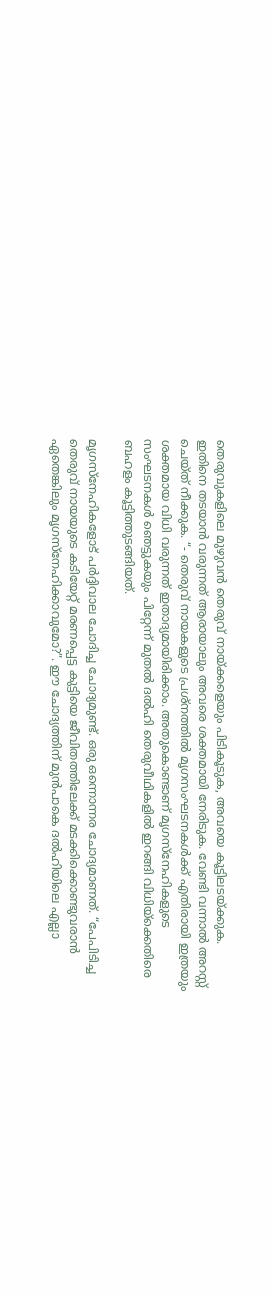തെരുവുകളിലെ മുഴുവന്‍ തെരുവ് നായ്‌ക്കളെയും പിടികൂടുക, അവയെ കൂട്ടിലടയ്‌ക്കുക. ഇതിനെ തടയാന്‍ വരുന്നത് ആരായാലും അവരെ ശക്തമായി നേരിടുക. വേണ്ടി വന്നാല്‍ അറസ്റ്റ് ചെയ്ത് നീക്കുക. “- തെരുവ് നായകളുടെ പ്രശ്നത്തില്‍ മൃഗസംഘടനകള്‍ക്ക് എതിരായി ഇത്രയും ശക്തമായ വിധി വരുന്നത് ഇതാദ്യമായിരിക്കാം. അതുകൊണ്ടാണ് മൃഗസ്നേഹികളുടെ സംഘടനകള്‍ ഞെട്ടുകയും പിറ്റേന്ന് മുതല്‍ ദല്‍ഹി തെരുവീഥികളില്‍ ഇറങ്ങി വിധിയ്‌ക്കെതിരെ ബഹളം കൂട്ടിത്തുടങ്ങിയത്.

മൃഗസ്നേഹികളോട് പര്‍ദ്ദിവാല ചോദിച്ച ചോദ്യമുണ്ട്. ഒരു ഒന്നൊന്നര ചോദ്യമാണത്. “പേപിടിച്ച തെരുവ് നായയുടെ കടിയേറ്റ് മരണപ്പെട്ട കുട്ടിയെ ജീവിതത്തിലേക്ക് മടക്കിക്കൊണ്ടുവരാന്‍ ഏതെങ്കിലും മൃഗസ്നേഹിക്കാവുമോ?”. ഈ ചോദ്യത്തിന് മുന്‍പാകെ ദല്‍ഹിയിലെ എല്ലാ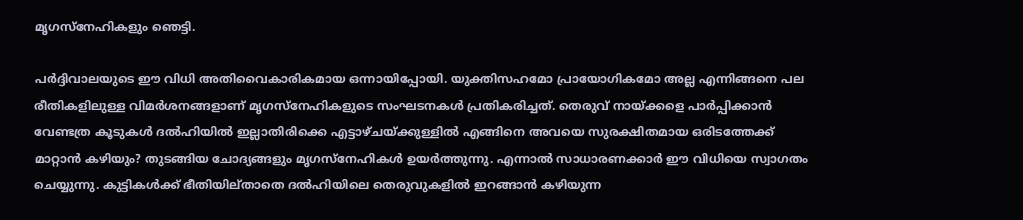മൃഗസ്നേഹികളും ഞെട്ടി.

പര്‍ദ്ദിവാലയുടെ ഈ വിധി അതിവൈകാരികമായ ഒന്നായിപ്പോയി. യുക്തിസഹമോ പ്രായോഗികമോ അല്ല എന്നിങ്ങനെ പല രീതികളിലുള്ള വിമര്‍ശനങ്ങളാണ് മൃഗസ്നേഹികളുടെ സംഘടനകള്‍ പ്രതികരിച്ചത്. തെരുവ് നായ്‌ക്കളെ പാര്‍പ്പിക്കാന്‍ വേണ്ടത്ര കൂടുകള്‍ ദല്‍ഹിയില്‍ ഇല്ലാതിരിക്കെ എട്ടാഴ്ചയ്‌ക്കുള്ളില്‍ എങ്ങിനെ അവയെ സുരക്ഷിതമായ ഒരിടത്തേക്ക് മാറ്റാന്‍ കഴിയും? തുടങ്ങിയ ചോദ്യങ്ങളും മൃഗസ്നേഹികള്‍ ഉയര്‍ത്തുന്നു. എന്നാല്‍ സാധാരണക്കാര്‍ ഈ വിധിയെ സ്വാഗതം ചെയ്യുന്നു. കുട്ടികള്‍ക്ക് ഭീതിയില്താതെ ദല്‍ഹിയിലെ തെരുവുകളില്‍ ഇറങ്ങാന്‍ കഴിയുന്ന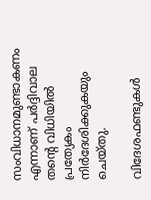സംവിധാനമുണ്ടാകണം എന്നാണ് പര്‍ദ്ദിവാല തന്റെ വിധിയില്‍ പ്രത്യേകം നിര്‍ദേശിക്കുകയും ചെയ്തു.

വിദേശഫണ്ടുകള്‍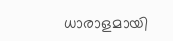ധാരാളമായി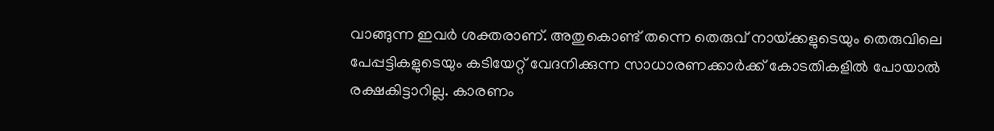വാങ്ങുന്ന ഇവര്‍ ശക്തരാണ്. അതുകൊണ്ട് തന്നെ തെരുവ് നായ്‌ക്കളുടെയും തെരുവിലെ പേപ്പട്ടികളുടെയും കടിയേറ്റ് വേദനിക്കുന്ന സാധാരണക്കാര്‍ക്ക് കോടതികളില്‍ പോയാല്‍ രക്ഷകിട്ടാറില്ല. കാരണം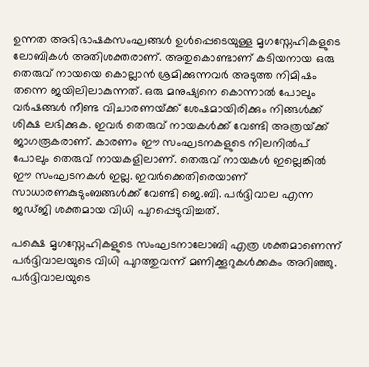ഉന്നത അഭിഭാഷകസംഘങ്ങള്‍ ഉള്‍പ്പെടെയുള്ള മൃഗസ്നേഹികളുടെ ലോബികള്‍ അതിശക്തരാണ്. അതുകൊണ്ടാണ് കടിയനായ ഒരു തെരുവ് നായയെ കൊല്ലാന്‍ ശ്രമിക്കുന്നവര്‍ അടുത്ത നിമിഷം തന്നെ ജയിലിലാകുന്നത്. ഒരു മനുഷ്യനെ കൊന്നാല്‍ പോലും വര്‍ഷങ്ങള്‍ നീണ്ട വിചാരണയ്‌ക്ക് ശേഷമായിരിക്കും നിങ്ങള്‍ക്ക് ശിക്ഷ ലഭിക്കുക. ഇവര്‍ തെരുവ് നായകള്‍ക്ക് വേണ്ടി അത്രയ്‌ക്ക് ജാഗരൂകരാണ്. കാരണം ഈ സംഘടനകളുടെ നിലനില്‍പ് പോലും തെരുവ് നായകളിലാണ്. തെരുവ് നായകള്‍ ഇല്ലെങ്കില്‍ ഈ സംഘടനകള്‍ ഇല്ല. ഇവര്‍ക്കെതിരെയാണ് സാധാരണകുടുംബങ്ങള്‍ക്ക് വേണ്ടി ജെ.ബി. പര്‍ദ്ദിവാല എന്ന ജഡ്ജി ശക്തമായ വിധി പുറപ്പെടുവിച്ചത്.

പക്ഷെ മൃഗസ്നേഹികളുടെ സംഘടനാലോബി എത്ര ശക്തമാണെന്ന് പര്‍ദ്ദിവാലയുടെ വിധി പുറത്തുവന്ന് മണിക്കൂറുകള്‍ക്കകം അറിഞ്ഞു. പര്‍ദ്ദിവാലയുടെ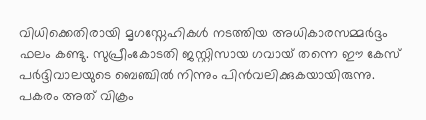വിധിക്കെതിരായി മൃഗസ്നേഹികള്‍ നടത്തിയ അധികാരസമ്മര്‍ദ്ദം ഫലം കണ്ടു. സുപ്രീംകോടതി ജസ്റ്റിസായ ഗവായ് തന്നെ ഈ കേസ് പര്‍ദ്ദിവാലയുടെ ബെഞ്ചില്‍ നിന്നും പിന്‍വലിക്കുകയായിരുന്നു. പകരം അത് വിക്രം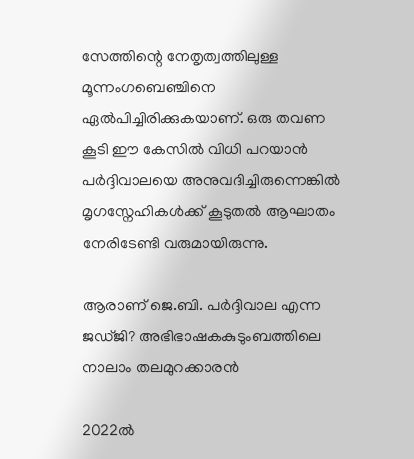സേത്തിന്റെ നേതൃത്വത്തിലുള്ള മൂന്നംഗബെഞ്ചിനെ ഏല്‍പിച്ചിരിക്കുകയാണ്. ഒരു തവണ കൂടി ഈ കേസില്‍ വിധി പറയാന്‍ പര്‍ദ്ദിവാലയെ അനുവദിച്ചിരുന്നെങ്കില്‍ മൃഗസ്നേഹികള്‍ക്ക് കൂടുതല്‍ ആഘാതം നേരിടേണ്ടി വരുമായിരുന്നു.

ആരാണ് ജെ.ബി. പര്‍ദ്ദിവാല എന്ന ജഡ്ജി? അഭിഭാഷകകുടുംബത്തിലെ നാലാം തലമുറക്കാരന്‍

2022ല്‍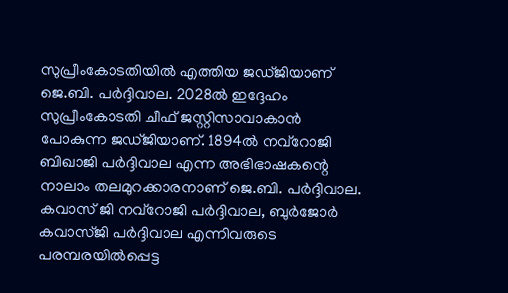സുപ്രീംകോടതിയില്‍ എത്തിയ ജഡ്ജിയാണ് ജെ.ബി. പര്‍ദ്ദിവാല. 2028ല്‍ ഇദ്ദേഹം സുപ്രീംകോടതി ചീഫ് ജസ്റ്റിസാവാകാന്‍ പോകുന്ന ജഡ്ജിയാണ്. 1894ല്‍ നവ്റോജി ബിഖാജി പര്‍ദ്ദിവാല എന്ന അഭിഭാഷകന്റെ നാലാം തലമുറക്കാരനാണ് ജെ.ബി. പര്‍ദ്ദിവാല. കവാസ് ജി നവ്റോജി പര്‍ദ്ദിവാല, ബുര്‍ജോര്‍ കവാസ്ജി പര്‍ദ്ദിവാല എന്നിവരുടെ പരമ്പരയില്‍പ്പെട്ട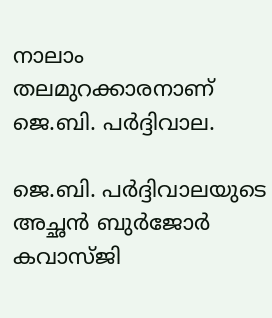നാലാം തലമുറക്കാരനാണ് ജെ.ബി. പര്‍ദ്ദിവാല.

ജെ.ബി. പര്‍ദ്ദിവാലയുടെ അച്ഛന്‍ ബുര്‍ജോര്‍ കവാസ്ജി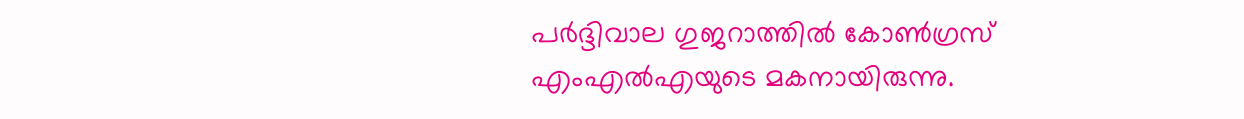പര്‍ദ്ദിവാല ഗുജറാത്തില്‍ കോണ്‍ഗ്രസ് എംഎല്‍എയുടെ മകനായിരുന്നു.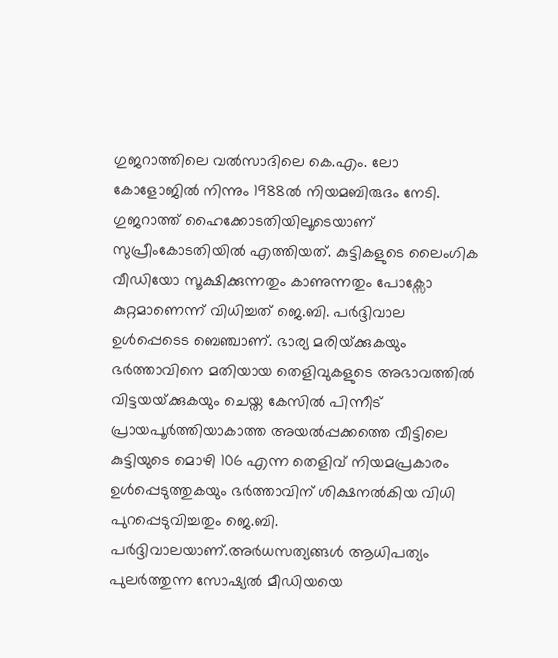ഗുജറാത്തിലെ വല്‍സാദിലെ കെ.എം. ലോ കോളോജില്‍ നിന്നും 1988ല്‍ നിയമബിരുദം നേടി. ഗുജറാത്ത് ഹൈക്കോടതിയിലൂടെയാണ് സുപ്രീംകോടതിയില്‍ എത്തിയത്. കുട്ടികളുടെ ലൈംഗിക വീഡിയോ സൂക്ഷിക്കുന്നതും കാണുന്നതും പോക്സോ കുറ്റമാണെന്ന് വിധിച്ചത് ജെ.ബി. പര്‍ദ്ദിവാല ഉള്‍പ്പെടെട ബെഞ്ചാണ്. ഭാര്യ മരിയ്‌ക്കുകയും ഭര്‍ത്താവിനെ മതിയായ തെളിവുകളുടെ അഭാവത്തില്‍ വിട്ടയയ്‌ക്കുകയും ചെയ്ത കേസില്‍ പിന്നീട് പ്രായപൂര്‍ത്തിയാകാത്ത അയല്‍പ്പക്കത്തെ വീട്ടിലെ കുട്ടിയുടെ മൊഴി 106 എന്ന തെളിവ് നിയമപ്രകാരം ഉള്‍പ്പെടുത്തുകയും ഭര്‍ത്താവിന് ശിക്ഷനല്‍കിയ വിധി പുറപ്പെടുവിച്ചതും ജെ.ബി. പര്‍ദ്ദിവാലയാണ്.അര്‍ധസത്യങ്ങള്‍ ആധിപത്യം പുലര്‍ത്തുന്ന സോഷ്യല്‍ മീഡിയയെ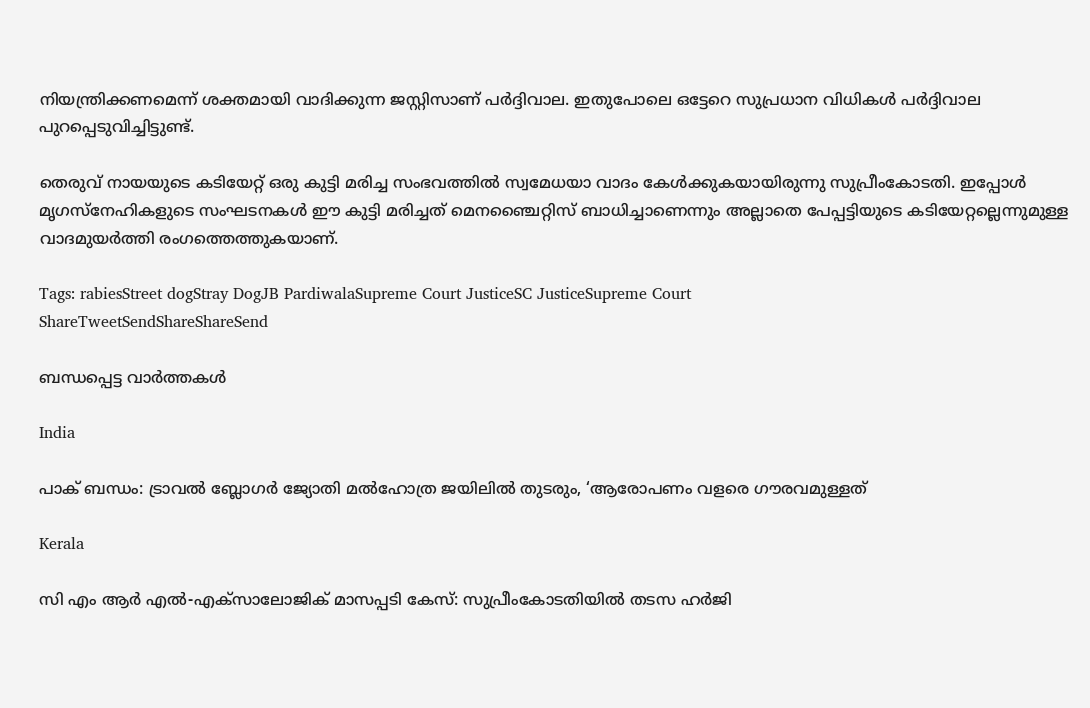നിയന്ത്രിക്കണമെന്ന് ശക്തമായി വാദിക്കുന്ന ജസ്റ്റിസാണ് പര്‍ദ്ദിവാല. ഇതുപോലെ ഒട്ടേറെ സുപ്രധാന വിധികള്‍ പര്‍ദ്ദിവാല പുറപ്പെടുവിച്ചിട്ടുണ്ട്.

തെരുവ് നായയുടെ കടിയേറ്റ് ഒരു കുട്ടി മരിച്ച സംഭവത്തില്‍ സ്വമേധയാ വാദം കേള്‍ക്കുകയായിരുന്നു സുപ്രീംകോടതി. ഇപ്പോള്‍ മൃഗസ്നേഹികളുടെ സംഘടനകള്‍ ഈ കുട്ടി മരിച്ചത് മെനഞ്ചൈറ്റിസ് ബാധിച്ചാണെന്നും അല്ലാതെ പേപ്പട്ടിയുടെ കടിയേറ്റല്ലെന്നുമുള്ള വാദമുയര്‍ത്തി രംഗത്തെത്തുകയാണ്.

Tags: rabiesStreet dogStray DogJB PardiwalaSupreme Court JusticeSC JusticeSupreme Court
ShareTweetSendShareShareSend

ബന്ധപ്പെട്ട വാര്‍ത്തകള്‍

India

പാക് ബന്ധം: ട്രാവല്‍ ബ്ലോഗര്‍ ജ്യോതി മല്‍ഹോത്ര ജയിലില്‍ തുടരും, ‘ആരോപണം വളരെ ഗൗരവമുള്ളത്

Kerala

സി എം ആര്‍ എല്‍-എക്‌സാലോജിക് മാസപ്പടി കേസ്: സുപ്രീംകോടതിയില്‍ തടസ ഹര്‍ജി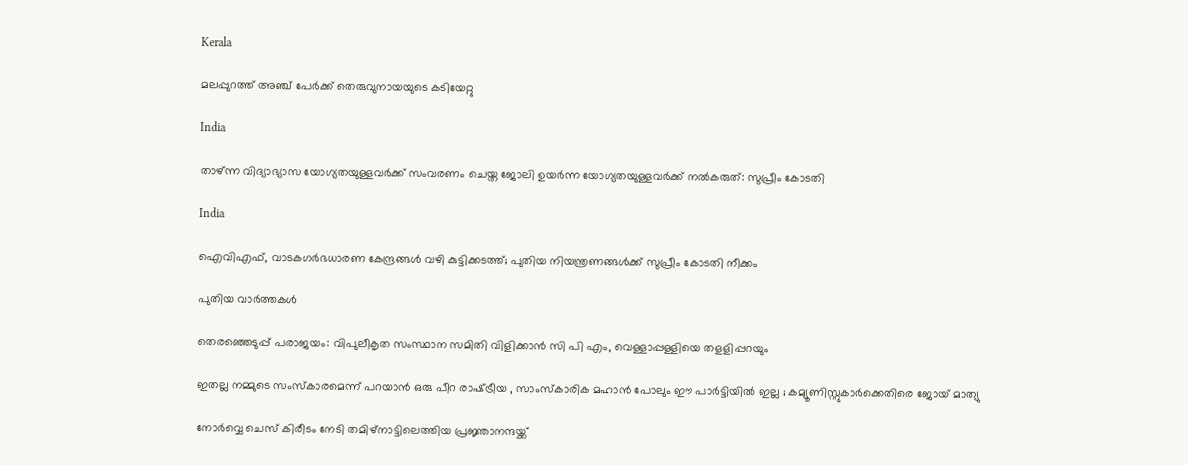Kerala

മലപ്പുറത്ത് അഞ്ച് പേര്‍ക്ക് തെരുവുനായയുടെ കടിയേറ്റു

India

താഴ്ന്ന വിദ്യാഭ്യാസ യോഗ്യതയുള്ളവർക്ക് സംവരണം ചെയ്ത ജോലി ഉയർന്ന യോഗ്യതയുള്ളവർക്ക് നൽകരുത്: സുപ്രീം കോടതി

India

ഐവിഎഫ്, വാടകഗർഭധാരണ കേന്ദ്രങ്ങൾ വഴി കുട്ടിക്കടത്ത്; പുതിയ നിയന്ത്രണങ്ങൾക്ക് സുപ്രീം കോടതി നീക്കം

പുതിയ വാര്‍ത്തകള്‍

തെരഞ്ഞെടുപ്പ് പരാജയം: വിപുലീകൃത സംസ്ഥാന സമിതി വിളിക്കാന്‍ സി പി എം, വെള്ളാപ്പള്ളിയെ തളളിപ്പറയും

ഇതല്ല നമ്മുടെ സംസ്കാരമെന്ന് പറയാൻ ഒരു പീറ രാഷ്‌ട്രീയ , സാംസ്കാരിക മഹാൻ പോലും ഈ പാർട്ടിയിൽ ഇല്ല ; കമ്യൂണിസ്റ്റുകാർക്കെതിരെ ജോയ് മാത്യു

നോര്‍വ്വെ ചെസ് കിരീടം നേടി തമിഴ്നാട്ടിലെത്തിയ പ്രജ്ഞാനന്ദയ്ക്ക്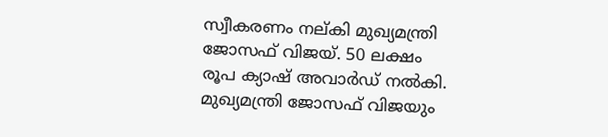സ്വീകരണം നല‍്കി മുഖ്യമന്ത്രി ജോസഫ് വിജയ്. 50 ലക്ഷം രൂപ ക്യാഷ് അവാര്‍ഡ് നല്‍കി. മുഖ്യമന്ത്രി ജോസഫ് വിജയും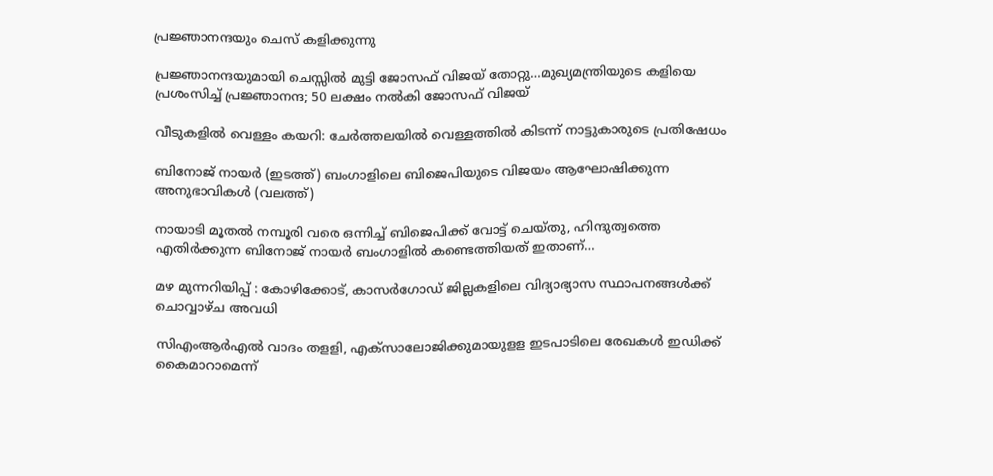പ്രജ്ഞാനന്ദയും ചെസ് കളിക്കുന്നു

പ്രജ്ഞാനന്ദയുമായി ചെസ്സില്‍ മുട്ടി ജോസഫ് വിജയ് തോറ്റു…മുഖ്യമന്ത്രിയുടെ കളിയെ പ്രശംസിച്ച് പ്രജ്ഞാനന്ദ; 50 ലക്ഷം നല്‍കി ജോസഫ് വിജയ്

വീടുകളില്‍ വെള്ളം കയറി: ചേര്‍ത്തലയില്‍ വെള്ളത്തില്‍ കിടന്ന് നാട്ടുകാരുടെ പ്രതിഷേധം

ബിനോജ് നായര്‍ (ഇടത്ത്) ബംഗാളിലെ‍ ബിജെപിയുടെ വിജയം ആഘോഷിക്കുന്ന അനുഭാവികള്‍ (വലത്ത്)

നായാടി മൂതല്‍ നമ്പൂരി വരെ ഒന്നിച്ച് ബിജെപിക്ക് വോട്ട് ചെയ്തു, ഹിന്ദുത്വത്തെ എതിര്‍ക്കുന്ന ബിനോജ് നായര്‍ ബംഗാളില്‍ കണ്ടെത്തിയത് ഇതാണ്…

മഴ മുന്നറിയിപ്പ് : കോഴിക്കോട്, കാസര്‍ഗോഡ് ജില്ലകളിലെ വിദ്യാഭ്യാസ സ്ഥാപനങ്ങള്‍ക്ക് ചൊവ്വാഴ്ച അവധി

സിഎംആര്‍എല്‍ വാദം തളളി, എക്‌സാലോജിക്കുമായുളള ഇടപാടിലെ രേഖകള്‍ ഇഡിക്ക് കൈമാറാമെന്ന്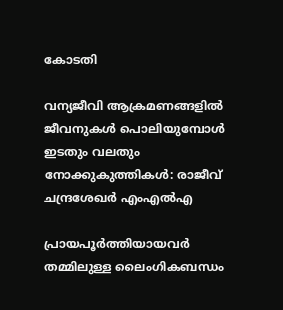കോടതി

വന്യജീവി ആക്രമണങ്ങളിൽ ജീവനുകൾ പൊലിയുമ്പോൾ ഇടതും വലതും നോക്കുകുത്തികൾ: രാജീവ് ചന്ദ്രശേഖർ എംഎൽഎ

പ്രായപൂർത്തിയായവർ തമ്മിലുള്ള ലൈംഗികബന്ധം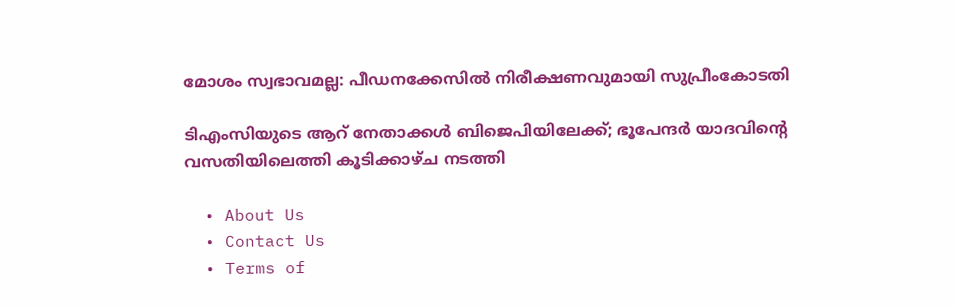മോശം സ്വഭാവമല്ല: പീഡനക്കേസിൽ നിരീക്ഷണവുമായി സുപ്രീംകോടതി

ടിഎംസിയുടെ ആറ് നേതാക്കൾ ബിജെപിയിലേക്ക്; ഭൂപേന്ദർ യാദവിന്റെ വസതിയിലെത്തി കൂടിക്കാഴ്ച നടത്തി

  • About Us
  • Contact Us
  • Terms of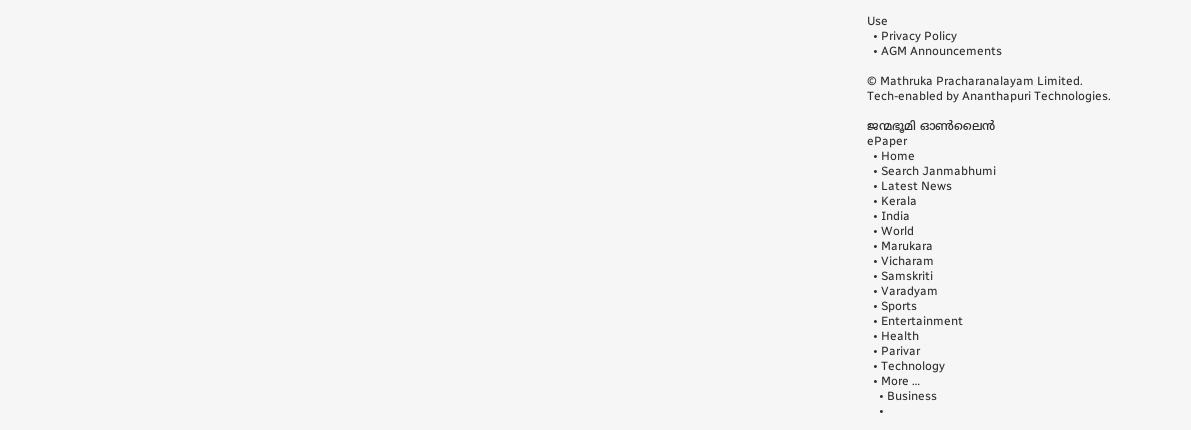Use
  • Privacy Policy
  • AGM Announcements

© Mathruka Pracharanalayam Limited.
Tech-enabled by Ananthapuri Technologies.

ജന്മഭൂമി ഓണ്‍ലൈന്‍
ePaper
  • Home
  • Search Janmabhumi
  • Latest News
  • Kerala
  • India
  • World
  • Marukara
  • Vicharam
  • Samskriti
  • Varadyam
  • Sports
  • Entertainment
  • Health
  • Parivar
  • Technology
  • More …
    • Business
    •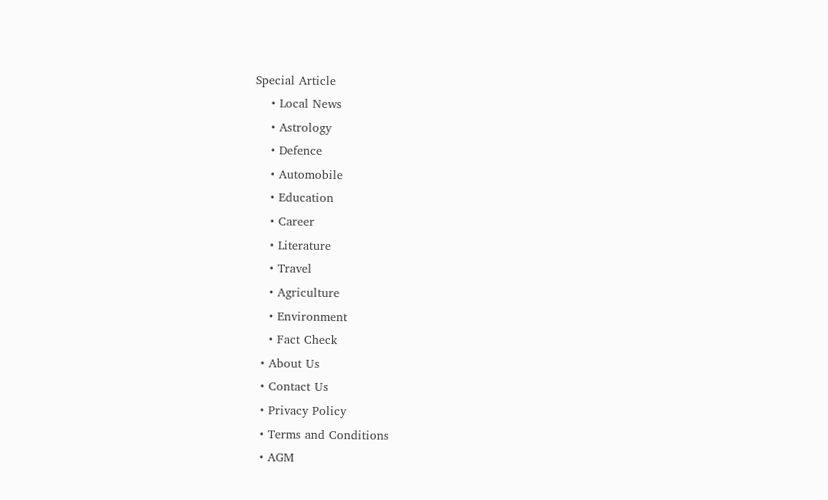Special Article
    • Local News
    • Astrology
    • Defence
    • Automobile
    • Education
    • Career
    • Literature
    • Travel
    • Agriculture
    • Environment
    • Fact Check
  • About Us
  • Contact Us
  • Privacy Policy
  • Terms and Conditions
  • AGM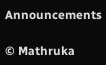Announcements

© Mathruka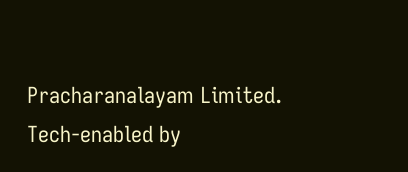Pracharanalayam Limited.
Tech-enabled by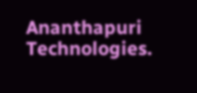Ananthapuri Technologies.